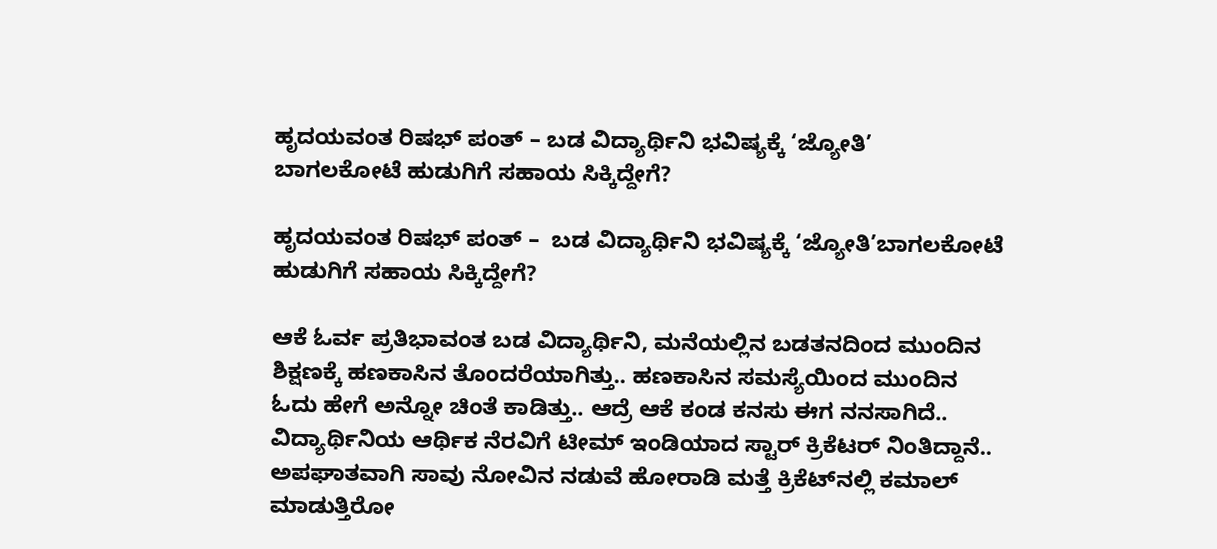ಹೃದಯವಂತ ರಿಷಭ್ ಪಂತ್ – ಬಡ ವಿದ್ಯಾರ್ಥಿನಿ ಭವಿಷ್ಯಕ್ಕೆ ‘ಜ್ಯೋತಿ’
ಬಾಗಲಕೋಟೆ ಹುಡುಗಿಗೆ ಸಹಾಯ ಸಿಕ್ಕಿದ್ದೇಗೆ?

ಹೃದಯವಂತ ರಿಷಭ್ ಪಂತ್ –  ಬಡ ವಿದ್ಯಾರ್ಥಿನಿ ಭವಿಷ್ಯಕ್ಕೆ ‘ಜ್ಯೋತಿ’ಬಾಗಲಕೋಟೆ ಹುಡುಗಿಗೆ ಸಹಾಯ ಸಿಕ್ಕಿದ್ದೇಗೆ?

ಆಕೆ ಓರ್ವ ಪ್ರತಿಭಾವಂತ ಬಡ ವಿದ್ಯಾರ್ಥಿನಿ, ಮನೆಯಲ್ಲಿನ ಬಡತನದಿಂದ ಮುಂದಿನ ಶಿಕ್ಷಣಕ್ಕೆ ಹಣಕಾಸಿನ ತೊಂದರೆಯಾಗಿತ್ತು.. ಹಣಕಾಸಿನ ಸಮಸ್ಯೆಯಿಂದ ಮುಂದಿನ ಓದು ಹೇಗೆ ಅನ್ನೋ ಚಿಂತೆ ಕಾಡಿತ್ತು.. ಆದ್ರೆ ಆಕೆ ಕಂಡ ಕನಸು ಈಗ ನನಸಾಗಿದೆ.. ವಿದ್ಯಾರ್ಥಿನಿಯ ಆರ್ಥಿಕ ನೆರವಿಗೆ ಟೀಮ್‌ ಇಂಡಿಯಾದ ಸ್ಟಾರ್‌ ಕ್ರಿಕೆಟರ್‌ ನಿಂತಿದ್ದಾನೆ.. ಅಪಘಾತವಾಗಿ ಸಾವು ನೋವಿನ ನಡುವೆ ಹೋರಾಡಿ ಮತ್ತೆ ಕ್ರಿಕೆಟ್‌ನಲ್ಲಿ ಕಮಾಲ್ ಮಾಡುತ್ತಿರೋ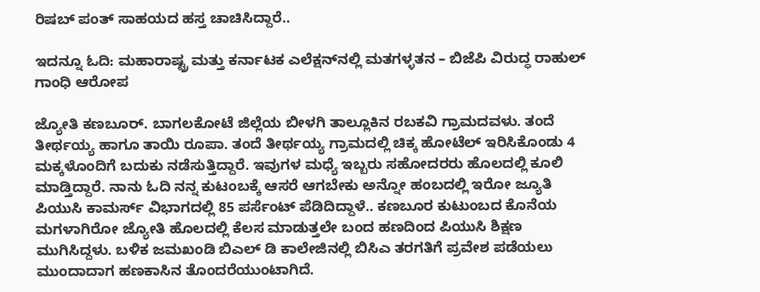ರಿಷಬ್ ಪಂತ್‌ ಸಾಹಯದ ಹಸ್ತ ಚಾಚಿಸಿದ್ದಾರೆ..

ಇದನ್ನೂ ಓದಿ: ಮಹಾರಾಷ್ಟ್ರ ಮತ್ತು ಕರ್ನಾಟಕ ಎಲೆಕ್ಷನ್‌ನಲ್ಲಿ ಮತಗಳ್ಳತನ – ಬಿಜೆಪಿ ವಿರುದ್ಧ ರಾಹುಲ್ ಗಾಂಧಿ ಆರೋಪ

ಜ್ಯೋತಿ ಕಣಬೂರ್. ಬಾಗಲಕೋಟೆ ಜಿಲ್ಲೆಯ ಬೀಳಗಿ ತಾಲ್ಲೂಕಿನ ರಬಕವಿ ಗ್ರಾಮದವಳು. ತಂದೆ ತೀರ್ಥಯ್ಯ ಹಾಗೂ ತಾಯಿ ರೂಪಾ. ತಂದೆ ತೀರ್ಥಯ್ಯ ಗ್ರಾಮದಲ್ಲಿ ಚಿಕ್ಕ ಹೋಟೆಲ್ ಇರಿಸಿಕೊಂಡು 4 ಮಕ್ಕಳೊಂದಿಗೆ ಬದುಕು ನಡೆಸುತ್ತಿದ್ದಾರೆ. ಇವುಗಳ ಮಧ್ಯೆ ಇಬ್ಬರು ಸಹೋದರರು ಹೊಲದಲ್ಲಿ ಕೂಲಿ ಮಾಡ್ತಿದ್ದಾರೆ. ನಾನು ಓದಿ ನನ್ನ ಕುಟಂಬಕ್ಕೆ ಆಸರೆ ಆಗಬೇಕು ಅನ್ನೋ ಹಂಬದಲ್ಲಿ ಇರೋ ಜ್ಯೂತಿ ಪಿಯುಸಿ ಕಾಮರ್ಸ್‌ ವಿಭಾಗದಲ್ಲಿ 85 ಪರ್ಸೆಂಟ್ ಪೆಡಿದಿದ್ದಾಳೆ.. ಕಣಬೂರ ಕುಟುಂಬದ ಕೊನೆಯ ಮಗಳಾಗಿರೋ ಜ್ಯೋತಿ ಹೊಲದಲ್ಲಿ ಕೆಲಸ ಮಾಡುತ್ತಲೇ ಬಂದ ಹಣದಿಂದ ಪಿಯುಸಿ ಶಿಕ್ಷಣ ಮುಗಿಸಿದ್ದಳು. ಬಳಿಕ ಜಮಖಂಡಿ ಬಿಎಲ್ ಡಿ ಕಾಲೇಜಿನಲ್ಲಿ ಬಿಸಿಎ ತರಗತಿಗೆ ಪ್ರವೇಶ ಪಡೆಯಲು ಮುಂದಾದಾಗ ಹಣಕಾಸಿನ ತೊಂದರೆಯುಂಟಾಗಿದೆ.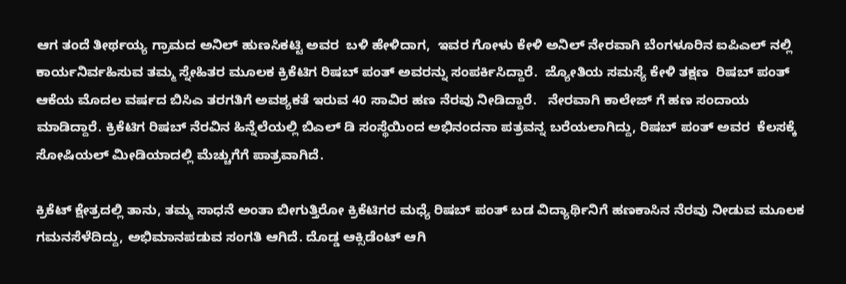ಆಗ ತಂದೆ ತೀರ್ಥಯ್ಯ ಗ್ರಾಮದ ಅನಿಲ್ ಹುಣಸಿಕಟ್ಟಿ ಅವರ  ಬಳಿ ಹೇಳಿದಾಗ,  ಇವರ ಗೋಳು ಕೇಳಿ ಅನಿಲ್ ನೇರವಾಗಿ ಬೆಂಗಳೂರಿನ ಐಪಿಎಲ್ ನಲ್ಲಿ ಕಾರ್ಯನಿರ್ವಹಿಸುವ ತಮ್ಮ ಸ್ನೇಹಿತರ ಮೂಲಕ ಕ್ರಿಕೆಟಿಗ ರಿಷಬ್ ಪಂತ್‌ ಅವರನ್ನು ಸಂಪರ್ಕಿಸಿದ್ದಾರೆ.  ಜ್ಯೋತಿಯ ಸಮಸ್ಯೆ ಕೇಳಿ ತಕ್ಷಣ  ರಿಷಬ್ ಪಂತ್‌ ಆಕೆಯ ಮೊದಲ ವರ್ಷದ ಬಿಸಿಎ ತರಗತಿಗೆ ಅವಶ್ಯಕತೆ ಇರುವ 40 ಸಾವಿರ ಹಣ ನೆರವು ನೀಡಿದ್ದಾರೆ.   ನೇರವಾಗಿ ಕಾಲೇಜ್ ಗೆ ಹಣ ಸಂದಾಯ ಮಾಡಿದ್ದಾರೆ. ಕ್ರಿಕೆಟಿಗ ರಿಷಬ್ ನೆರವಿನ ಹಿನ್ನೆಲೆಯಲ್ಲಿ ಬಿಎಲ್ ಡಿ ಸಂಸ್ಥೆಯಿಂದ ಅಭಿನಂದನಾ ಪತ್ರವನ್ನ ಬರೆಯಲಾಗಿದ್ದು, ರಿಷಬ್ ಪಂತ್‌ ಅವರ  ಕೆಲಸಕ್ಕೆ ಸೋಷಿಯಲ್ ಮೀಡಿಯಾದಲ್ಲಿ ಮೆಚ್ಚುಗೆಗೆ ಪಾತ್ರವಾಗಿದೆ.

ಕ್ರಿಕೆಟ್ ಕ್ಷೇತ್ರದಲ್ಲಿ ತಾನು, ತಮ್ಮ ಸಾಧನೆ ಅಂತಾ ಬೀಗುತ್ತಿರೋ ಕ್ರಿಕೆಟಿಗರ ಮಧ್ಯೆ ರಿಷಬ್ ಪಂತ್‌ ಬಡ ವಿದ್ಯಾರ್ಥಿನಿಗೆ ಹಣಕಾಸಿನ ನೆರವು ನೀಡುವ ಮೂಲಕ ಗಮನಸೆಳೆದಿದ್ದು, ಅಭಿಮಾನಪಡುವ ಸಂಗತಿ ಆಗಿದೆ. ದೊಡ್ಡ ಆಕ್ಸಿಡೆಂಟ್ ಆಗಿ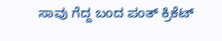ಸಾವು ಗೆದ್ದ ಬಂದ ಪಂತ್ ಕ್ರಿಕೆಟ್‌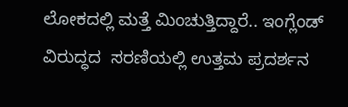ಲೋಕದಲ್ಲಿ ಮತ್ತೆ ಮಿಂಚುತ್ತಿದ್ದಾರೆ.. ಇಂಗ್ಲೆಂಡ್‌ ವಿರುದ್ಧದ  ಸರಣಿಯಲ್ಲಿ ಉತ್ತಮ ಪ್ರದರ್ಶನ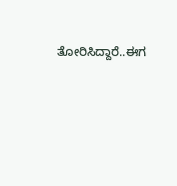ತೋರಿಸಿದ್ದಾರೆ..ಈಗ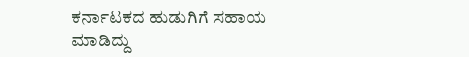ಕರ್ನಾಟಕದ ಹುಡುಗಿಗೆ ಸಹಾಯ ಮಾಡಿದ್ದು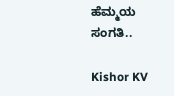ಹೆಮ್ಮಯ ಸಂಗತಿ..

Kishor KV